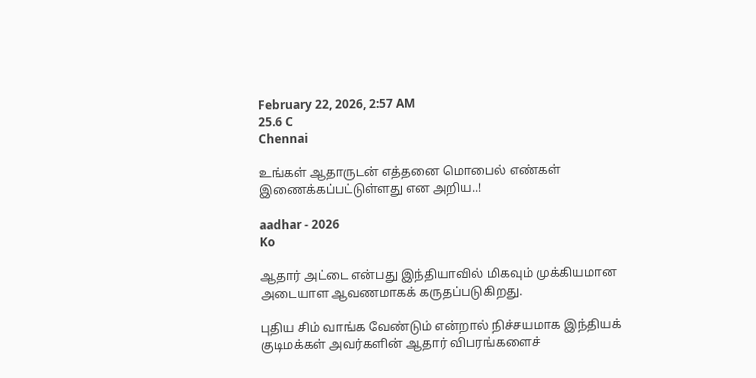February 22, 2026, 2:57 AM
25.6 C
Chennai

உங்கள் ஆதாருடன் எத்தனை மொபைல் எண்கள் இணைக்கப்பட்டுள்ளது என அறிய..!

aadhar - 2026
Ko

ஆதார் அட்டை என்பது இந்தியாவில் மிகவும் முக்கியமான அடையாள ஆவணமாகக் கருதப்படுகிறது.

புதிய சிம் வாங்க வேண்டும் என்றால் நிச்சயமாக இந்தியக் குடிமக்கள் அவர்களின் ஆதார் விபரங்களைச்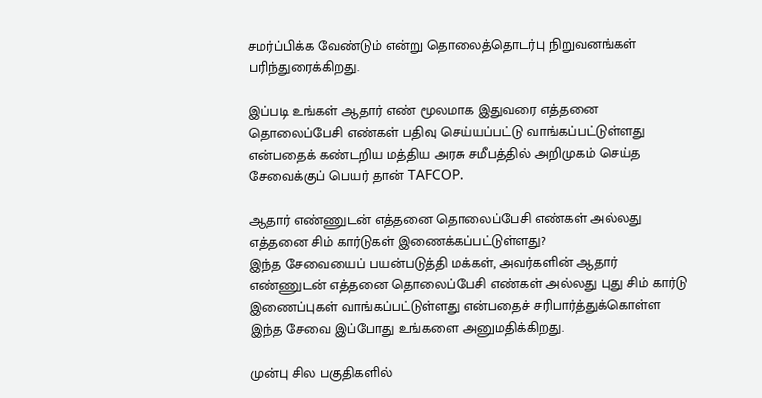சமர்ப்பிக்க வேண்டும் என்று தொலைத்தொடர்பு நிறுவனங்கள் பரிந்துரைக்கிறது.

இப்படி உங்கள் ஆதார் எண் மூலமாக இதுவரை எத்தனை தொலைப்பேசி எண்கள் பதிவு செய்யப்பட்டு வாங்கப்பட்டுள்ளது என்பதைக் கண்டறிய மத்திய அரசு சமீபத்தில் அறிமுகம் செய்த சேவைக்குப் பெயர் தான் TAFCOP.

ஆதார் எண்ணுடன் எத்தனை தொலைப்பேசி எண்கள் அல்லது எத்தனை சிம் கார்டுகள் இணைக்கப்பட்டுள்ளது?
இந்த சேவையைப் பயன்படுத்தி மக்கள், அவர்களின் ஆதார் எண்ணுடன் எத்தனை தொலைப்பேசி எண்கள் அல்லது புது சிம் கார்டு இணைப்புகள் வாங்கப்பட்டுள்ளது என்பதைச் சரிபார்த்துக்கொள்ள இந்த சேவை இப்போது உங்களை அனுமதிக்கிறது.

முன்பு சில பகுதிகளில்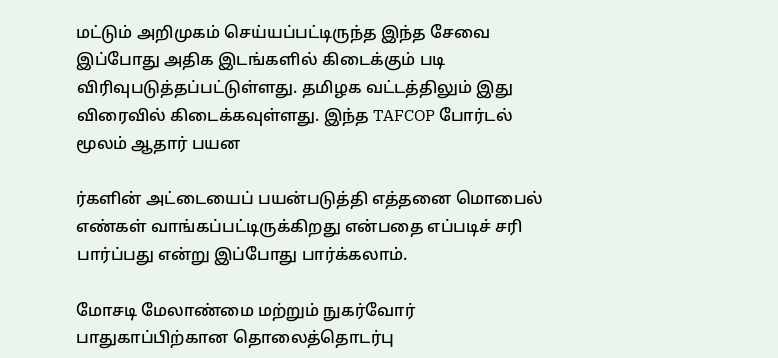மட்டும் அறிமுகம் செய்யப்பட்டிருந்த இந்த சேவை இப்போது அதிக இடங்களில் கிடைக்கும் படி விரிவுபடுத்தப்பட்டுள்ளது. தமிழக வட்டத்திலும் இது விரைவில் கிடைக்கவுள்ளது. இந்த TAFCOP போர்டல் மூலம் ஆதார் பயன

ர்களின் அட்டையைப் பயன்படுத்தி எத்தனை மொபைல் எண்கள் வாங்கப்பட்டிருக்கிறது என்பதை எப்படிச் சரி பார்ப்பது என்று இப்போது பார்க்கலாம்.

மோசடி மேலாண்மை மற்றும் நுகர்வோர் பாதுகாப்பிற்கான தொலைத்தொடர்பு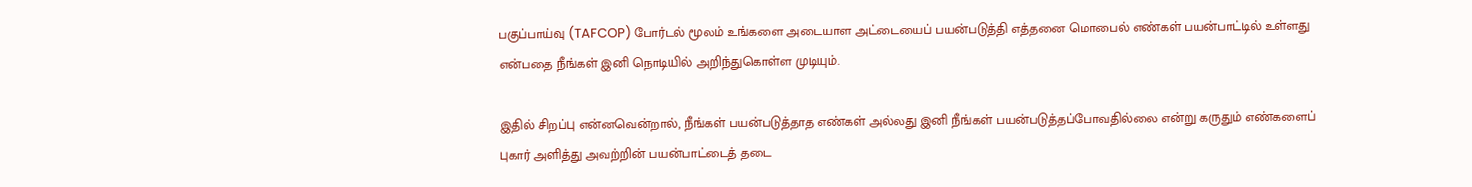பகுப்பாய்வு (TAFCOP) போர்டல் மூலம் உங்களை அடையாள அட்டையைப் பயன்படுத்தி எத்தனை மொபைல் எண்கள் பயன்பாட்டில் உள்ளது என்பதை நீங்கள் இனி நொடியில் அறிந்துகொள்ள முடியும்.

இதில் சிறப்பு என்னவென்றால், நீங்கள் பயன்படுத்தாத எண்கள் அல்லது இனி நீங்கள் பயன்படுத்தப்போவதில்லை என்று கருதும் எண்களைப் புகார் அளித்து அவற்றின் பயன்பாட்டைத் தடை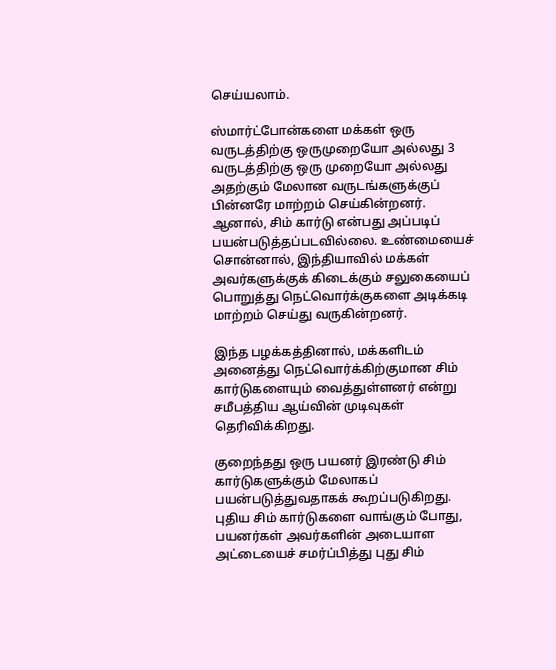செய்யலாம்.

ஸ்மார்ட்போன்களை மக்கள் ஒரு வருடத்திற்கு ஒருமுறையோ அல்லது 3 வருடத்திற்கு ஒரு முறையோ அல்லது அதற்கும் மேலான வருடங்களுக்குப் பின்னரே மாற்றம் செய்கின்றனர். ஆனால், சிம் கார்டு என்பது அப்படிப் பயன்படுத்தப்படவில்லை. உண்மையைச் சொன்னால், இந்தியாவில் மக்கள் அவர்களுக்குக் கிடைக்கும் சலுகையைப் பொறுத்து நெட்வொர்க்குகளை அடிக்கடி மாற்றம் செய்து வருகின்றனர்.

இந்த பழக்கத்தினால், மக்களிடம் அனைத்து நெட்வொர்க்கிற்குமான சிம் கார்டுகளையும் வைத்துள்ளனர் என்று சமீபத்திய ஆய்வின் முடிவுகள் தெரிவிக்கிறது.

குறைந்தது ஒரு பயனர் இரண்டு சிம் கார்டுகளுக்கும் மேலாகப் பயன்படுத்துவதாகக் கூறப்படுகிறது. புதிய சிம் கார்டுகளை வாங்கும் போது, பயனர்கள் அவர்களின் அடையாள அட்டையைச் சமர்ப்பித்து புது சிம்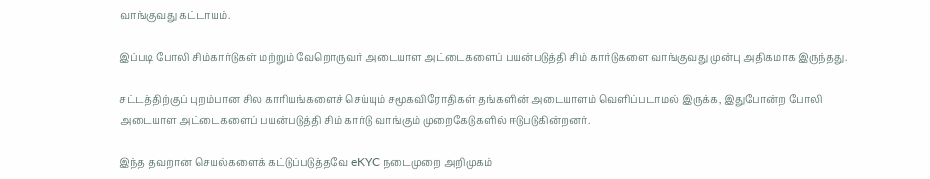வாங்குவது கட்டாயம்.

இப்படி போலி சிம்கார்டுகள் மற்றும் வேறொருவர் அடையாள அட்டைகளைப் பயன்படுத்தி சிம் கார்டுகளை வாங்குவது முன்பு அதிகமாக இருந்தது.

சட்டத்திற்குப் புறம்பான சில காரியங்களைச் செய்யும் சமூகவிரோதிகள் தங்களின் அடையாளம் வெளிப்படாமல் இருக்க, இதுபோன்ற போலி அடையாள அட்டைகளைப் பயன்படுத்தி சிம் கார்டு வாங்கும் முறைகேடுகளில் ஈடுபடுகின்றனர்.

இந்த தவறான செயல்களைக் கட்டுப்படுத்தவே eKYC நடைமுறை அறிமுகம்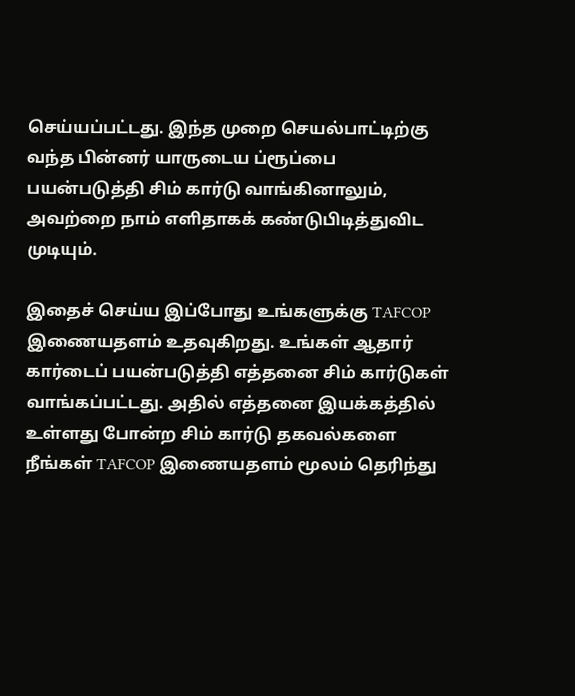செய்யப்பட்டது. இந்த முறை செயல்பாட்டிற்கு வந்த பின்னர் யாருடைய ப்ரூப்பை பயன்படுத்தி சிம் கார்டு வாங்கினாலும், அவற்றை நாம் எளிதாகக் கண்டுபிடித்துவிட முடியும்.

இதைச் செய்ய இப்போது உங்களுக்கு TAFCOP இணையதளம் உதவுகிறது. உங்கள் ஆதார் கார்டைப் பயன்படுத்தி எத்தனை சிம் கார்டுகள் வாங்கப்பட்டது. அதில் எத்தனை இயக்கத்தில் உள்ளது போன்ற சிம் கார்டு தகவல்களை நீங்கள் TAFCOP இணையதளம் மூலம் தெரிந்து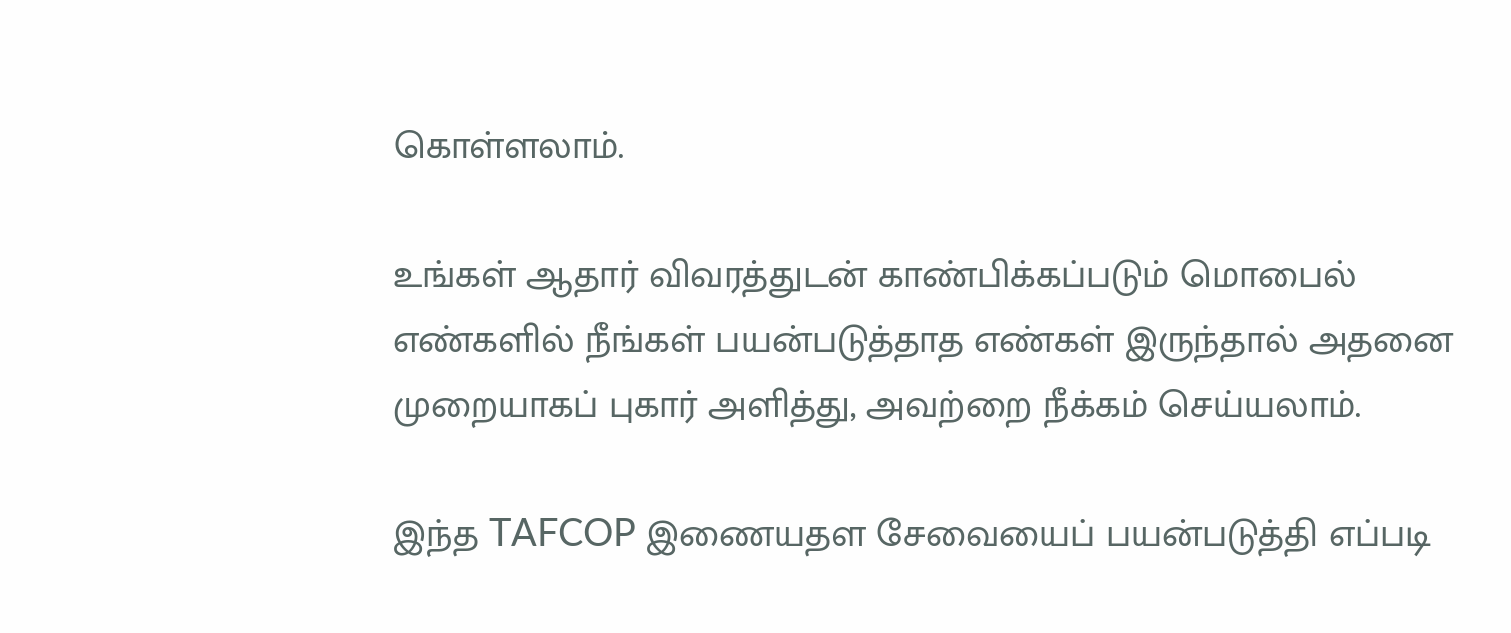கொள்ளலாம்.

உங்கள் ஆதார் விவரத்துடன் காண்பிக்கப்படும் மொபைல் எண்களில் நீங்கள் பயன்படுத்தாத எண்கள் இருந்தால் அதனை முறையாகப் புகார் அளித்து, அவற்றை நீக்கம் செய்யலாம்.

இந்த TAFCOP இணையதள சேவையைப் பயன்படுத்தி எப்படி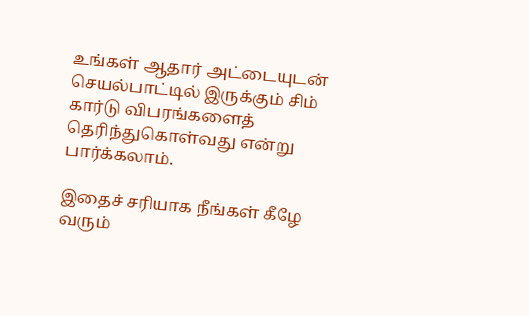உங்கள் ஆதார் அட்டையுடன் செயல்பாட்டில் இருக்கும் சிம் கார்டு விபரங்களைத் தெரிந்துகொள்வது என்று பார்க்கலாம்.

இதைச் சரியாக நீங்கள் கீழே வரும்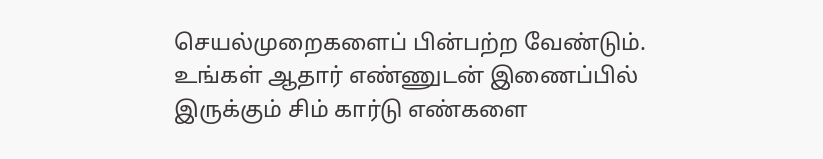செயல்முறைகளைப் பின்பற்ற வேண்டும். உங்கள் ஆதார் எண்ணுடன் இணைப்பில் இருக்கும் சிம் கார்டு எண்களை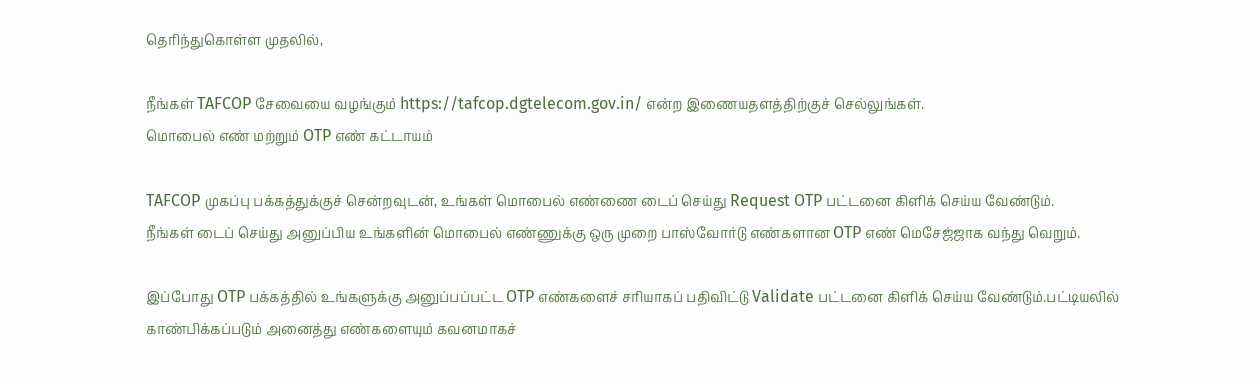தெரிந்துகொள்ள முதலில்,

நீங்கள் TAFCOP சேவையை வழங்கும் https://tafcop.dgtelecom.gov.in/ என்ற இணையதளத்திற்குச் செல்லுங்கள்.
மொபைல் எண் மற்றும் OTP எண் கட்டாயம்

TAFCOP முகப்பு பக்கத்துக்குச் சென்றவுடன், உங்கள் மொபைல் எண்ணை டைப் செய்து Request OTP பட்டனை கிளிக் செய்ய வேண்டும்.
நீங்கள் டைப் செய்து அனுப்பிய உங்களின் மொபைல் எண்ணுக்கு ஒரு முறை பாஸ்வோர்டு எண்களான OTP எண் மெசேஜ்ஜாக வந்து வெறும்.

இப்போது OTP பக்கத்தில் உங்களுக்கு அனுப்பப்பட்ட OTP எண்களைச் சரியாகப் பதிவிட்டு Validate பட்டனை கிளிக் செய்ய வேண்டும்.பட்டியலில் காண்பிக்கப்படும் அனைத்து எண்களையும் கவனமாகச்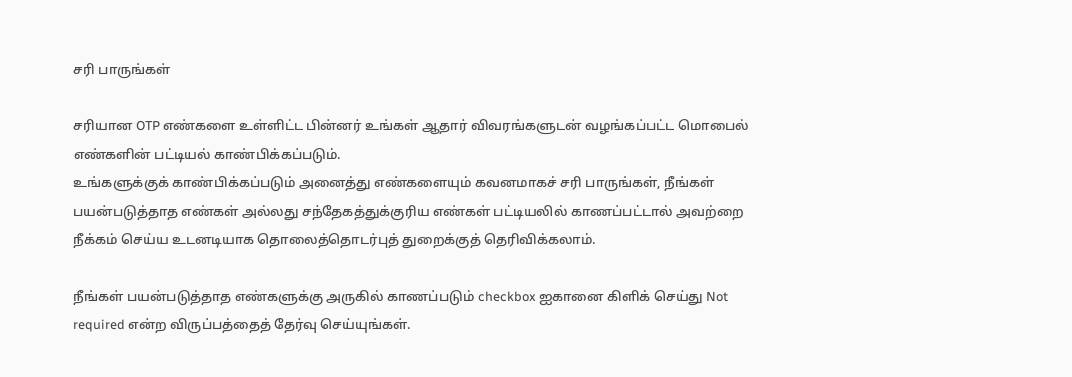சரி பாருங்கள்

சரியான OTP எண்களை உள்ளிட்ட பின்னர் உங்கள் ஆதார் விவரங்களுடன் வழங்கப்பட்ட மொபைல் எண்களின் பட்டியல் காண்பிக்கப்படும்.
உங்களுக்குக் காண்பிக்கப்படும் அனைத்து எண்களையும் கவனமாகச் சரி பாருங்கள், நீங்கள் பயன்படுத்தாத எண்கள் அல்லது சந்தேகத்துக்குரிய எண்கள் பட்டியலில் காணப்பட்டால் அவற்றை நீக்கம் செய்ய உடனடியாக தொலைத்தொடர்புத் துறைக்குத் தெரிவிக்கலாம்.

நீங்கள் பயன்படுத்தாத எண்களுக்கு அருகில் காணப்படும் checkbox ஐகானை கிளிக் செய்து Not required என்ற விருப்பத்தைத் தேர்வு செய்யுங்கள்.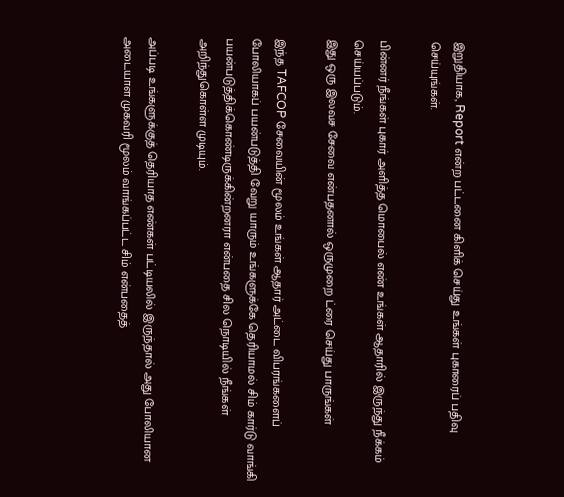இறுதியாக, Report என்ற பட்டனை கிளிக் செய்து உங்கள் புகாரைப் பதிவு செய்யுங்கள்.

பின்னர் நீங்கள் புகார் அளித்த மொபைல் எண் உங்கள் ஆதாரில் இருந்து நீக்கம் செய்யப்படும்.
இது ஒரு இலவச சேவை என்பதனால் ஒருமுறை ட்ரை செய்து பாருங்கள்

இந்த TAFCOP சேவையின் மூலம் உங்கள் ஆதார் அட்டை விபரங்களைப் போலியாகப் பயன்படுத்தி வேறு யாரும் உங்களுக்கே தெரியாமல் சிம் கார்டு வாங்கி பயன்படுத்திக்கொண்டிருக்கின்றனரா என்பதை சில நொடியில் நீங்கள் அறிந்துகொள்ள முடியும்.

அப்படி உங்களுக்குத் தெரியாத எண்கள் பட்டியலில் இருந்தால் அது போலியான அடையாள முகவரி மூலம் வாங்கப்பட்ட சிம் என்பதைத்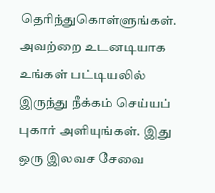தெரிந்துகொள்ளுங்கள். அவற்றை உடனடியாக உங்கள் பட்டியலில் இருந்து நீக்கம் செய்யப் புகார் அளியுங்கள். இது ஒரு இலவச சேவை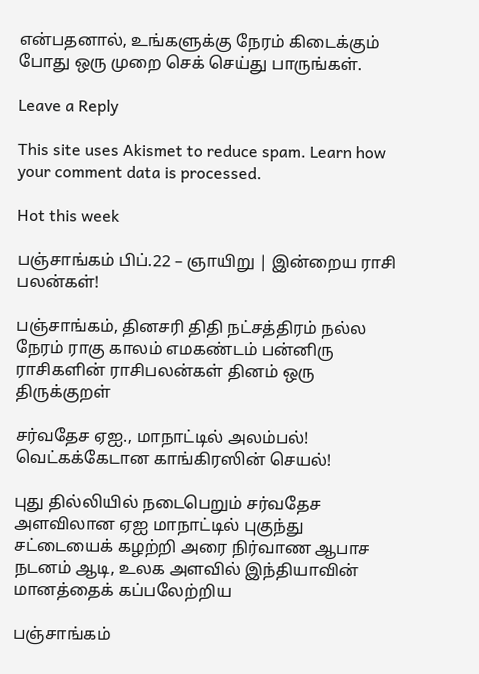என்பதனால், உங்களுக்கு நேரம் கிடைக்கும் போது ஒரு முறை செக் செய்து பாருங்கள்.

Leave a Reply

This site uses Akismet to reduce spam. Learn how your comment data is processed.

Hot this week

பஞ்சாங்கம் பிப்.22 – ஞாயிறு | இன்றைய ராசி பலன்கள்!

பஞ்சாங்கம், தினசரி திதி நட்சத்திரம் நல்ல நேரம் ராகு காலம் எமகண்டம் பன்னிரு ராசிகளின் ராசிபலன்கள் தினம் ஒரு திருக்குறள்

சர்வதேச ஏஐ., மாநாட்டில் அலம்பல்! வெட்கக்கேடான காங்கிரஸின் செயல்!

புது தில்லியில் நடைபெறும் சர்வதேச அளவிலான ஏஐ மாநாட்டில் புகுந்து சட்டையைக் கழற்றி அரை நிர்வாண ஆபாச நடனம் ஆடி, உலக அளவில் இந்தியாவின் மானத்தைக் கப்பலேற்றிய

பஞ்சாங்கம்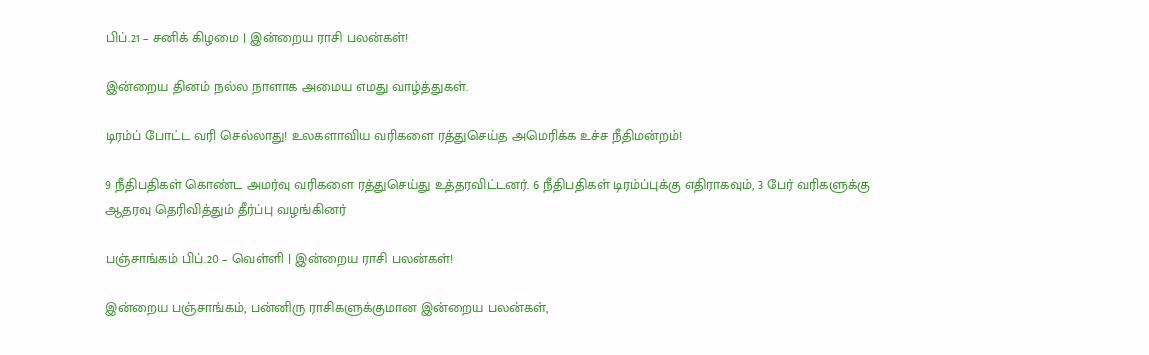பிப்.21 – சனிக் கிழமை | இன்றைய ராசி பலன்கள்!

இன்றைய தினம் நல்ல நாளாக அமைய எமது வாழ்த்துகள்.

டிரம்ப் போட்ட வரி செல்லாது! உலகளாவிய வரிகளை ரத்துசெய்த அமெரிக்க உச்ச நீதிமன்றம்!

9 நீதிபதிகள் கொண்ட அமர்வு வரிகளை ரத்துசெய்து உத்தரவிட்டனர். 6 நீதிபதிகள் டிரம்ப்புக்கு எதிராகவும், 3 பேர் வரிகளுக்கு ஆதரவு தெரிவித்தும் தீர்ப்பு வழங்கினர்

பஞ்சாங்கம் பிப்.20 – வெள்ளி | இன்றைய ராசி பலன்கள்!

இன்றைய பஞ்சாங்கம், பன்னிரு ராசிகளுக்குமான இன்றைய பலன்கள்,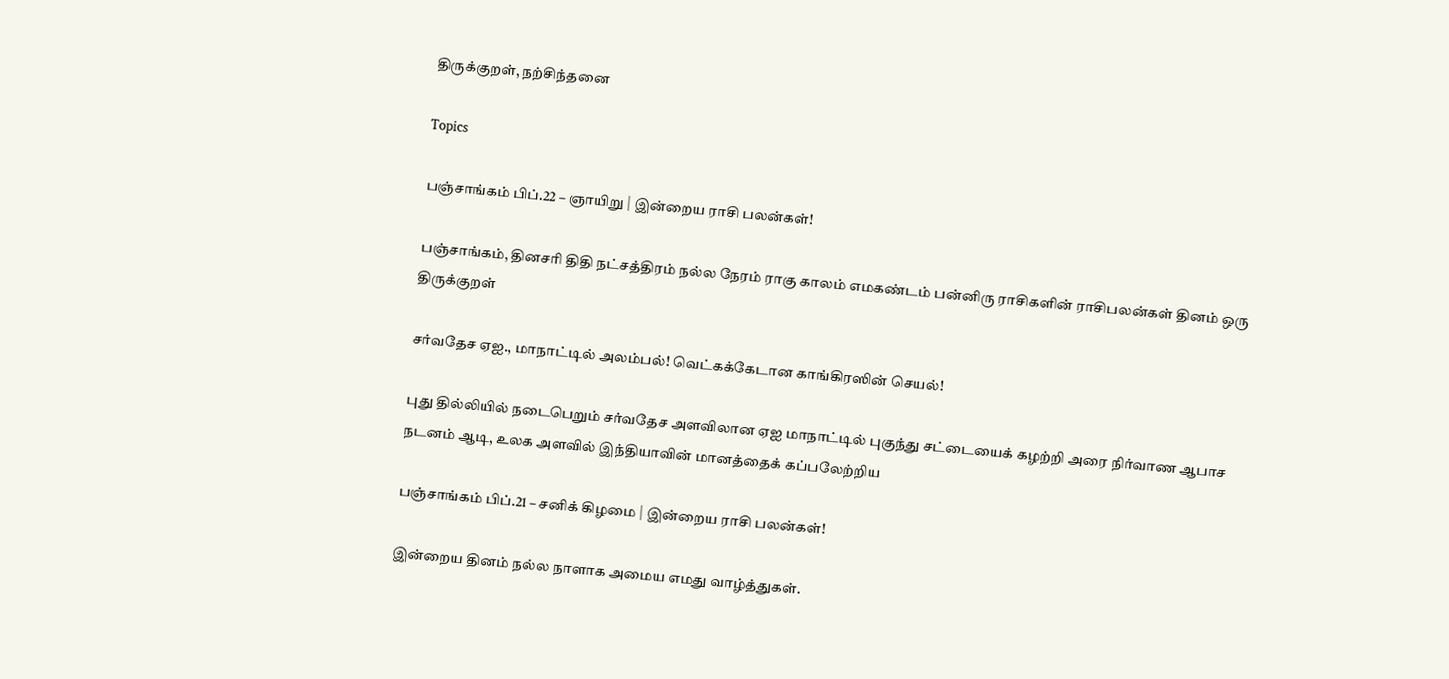திருக்குறள், நற்சிந்தனை

Topics

பஞ்சாங்கம் பிப்.22 – ஞாயிறு | இன்றைய ராசி பலன்கள்!

பஞ்சாங்கம், தினசரி திதி நட்சத்திரம் நல்ல நேரம் ராகு காலம் எமகண்டம் பன்னிரு ராசிகளின் ராசிபலன்கள் தினம் ஒரு திருக்குறள்

சர்வதேச ஏஐ., மாநாட்டில் அலம்பல்! வெட்கக்கேடான காங்கிரஸின் செயல்!

புது தில்லியில் நடைபெறும் சர்வதேச அளவிலான ஏஐ மாநாட்டில் புகுந்து சட்டையைக் கழற்றி அரை நிர்வாண ஆபாச நடனம் ஆடி, உலக அளவில் இந்தியாவின் மானத்தைக் கப்பலேற்றிய

பஞ்சாங்கம் பிப்.21 – சனிக் கிழமை | இன்றைய ராசி பலன்கள்!

இன்றைய தினம் நல்ல நாளாக அமைய எமது வாழ்த்துகள்.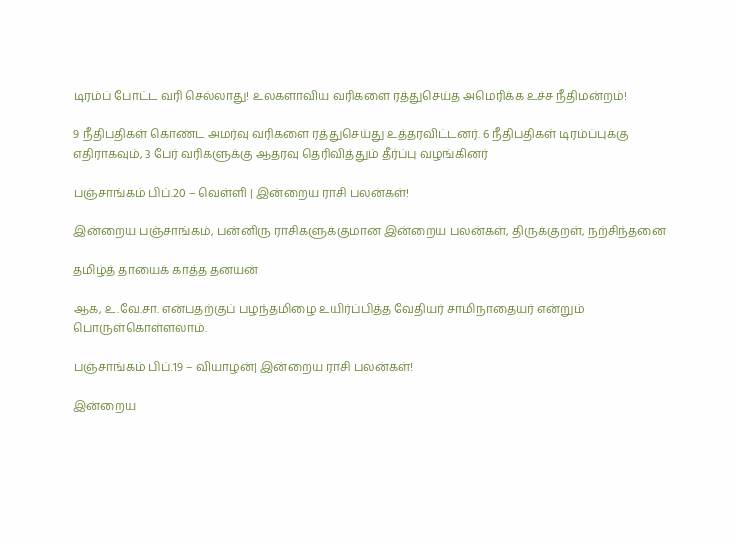டிரம்ப் போட்ட வரி செல்லாது! உலகளாவிய வரிகளை ரத்துசெய்த அமெரிக்க உச்ச நீதிமன்றம்!

9 நீதிபதிகள் கொண்ட அமர்வு வரிகளை ரத்துசெய்து உத்தரவிட்டனர். 6 நீதிபதிகள் டிரம்ப்புக்கு எதிராகவும், 3 பேர் வரிகளுக்கு ஆதரவு தெரிவித்தும் தீர்ப்பு வழங்கினர்

பஞ்சாங்கம் பிப்.20 – வெள்ளி | இன்றைய ராசி பலன்கள்!

இன்றைய பஞ்சாங்கம், பன்னிரு ராசிகளுக்குமான இன்றைய பலன்கள், திருக்குறள், நற்சிந்தனை

தமிழ்த் தாயைக் காத்த தனயன்

ஆக, உ.வே.சா. என்பதற்குப் பழந்தமிழை உயிர்ப்பித்த வேதியர் சாமிநாதையர் என்றும் பொருள்கொள்ளலாம்.

பஞ்சாங்கம் பிப்.19 – வியாழன்| இன்றைய ராசி பலன்கள்!

இன்றைய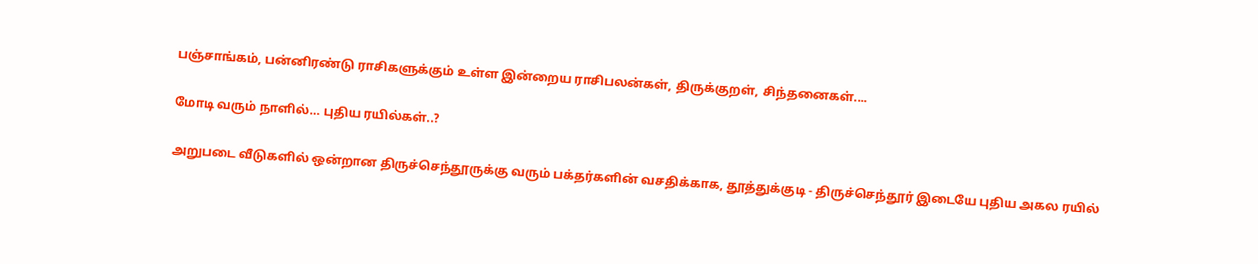பஞ்சாங்கம், பன்னிரண்டு ராசிகளுக்கும் உள்ள இன்றைய ராசிபலன்கள், திருக்குறள், சிந்தனைகள்....

மோடி வரும் நாளில்… புதிய ரயில்கள்..?

அறுபடை வீடுகளில் ஒன்றான திருச்செந்தூருக்கு வரும் பக்தர்களின் வசதிக்காக, தூத்துக்குடி - திருச்செந்தூர் இடையே புதிய அகல ரயில்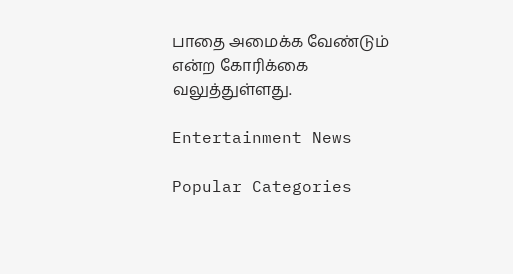பாதை அமைக்க வேண்டும் என்ற கோரிக்கை வலுத்துள்ளது.

Entertainment News

Popular Categories